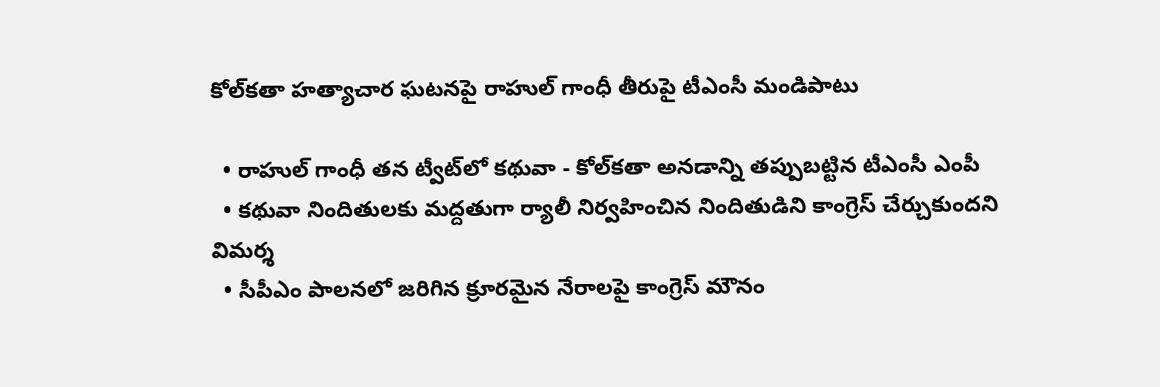కోల్‌కతా హత్యాచార ఘటనపై రాహుల్ గాంధీ తీరుపై టీఎంసీ మండిపాటు

  • రాహుల్ గాంధీ తన ట్వీట్‌లో కథువా - కోల్‌కతా అనడాన్ని తప్పుబట్టిన టీఎంసీ ఎంపీ
  • కథువా నిందితులకు మద్దతుగా ర్యాలీ నిర్వహించిన నిందితుడిని కాంగ్రెస్ చేర్చుకుందని విమర్శ
  • సీపీఎం పాలనలో జరిగిన క్రూరమైన నేరాలపై కాంగ్రెస్ మౌనం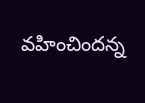వహించిందన్న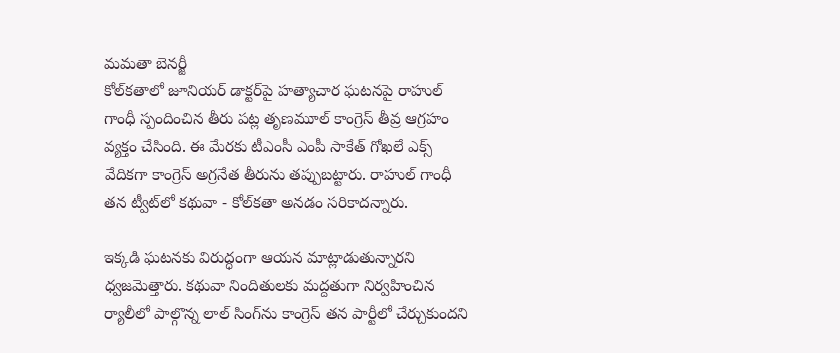మమతా బెనర్జీ
కోల్‌కతాలో జూనియర్ డాక్టర్‌పై హత్యాచార ఘటనపై రాహుల్ గాంధీ స్పందించిన తీరు పట్ల తృణమూల్ కాంగ్రెస్ తీవ్ర ఆగ్రహం వ్యక్తం చేసింది. ఈ మేరకు టీఎంసీ ఎంపీ సాకేత్ గోఖలే ఎక్స్ వేదికగా కాంగ్రెస్ అగ్రనేత తీరును తప్పుబట్టారు. రాహుల్ గాంధీ తన ట్వీట్‌లో కథువా - కోల్‌కతా అనడం సరికాదన్నారు.

ఇక్కడి ఘటనకు విరుద్ధంగా ఆయన మాట్లాడుతున్నారని ధ్వజమెత్తారు. కథువా నిందితులకు మద్దతుగా నిర్వహించిన ర్యాలీలో పాల్గొన్న లాల్ సింగ్‌ను కాంగ్రెస్ తన పార్టీలో చేర్చుకుందని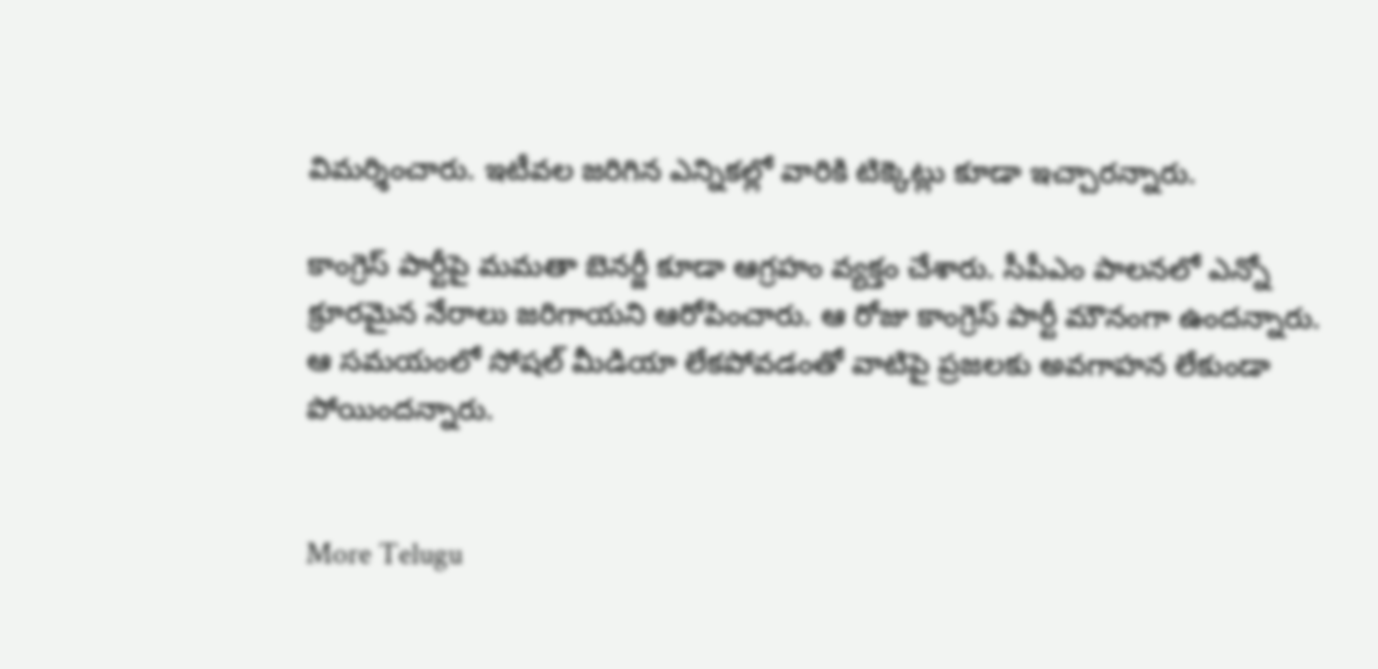విమర్శించారు. ఇటీవల జరిగిన ఎన్నికల్లో వారికి టిక్కెట్లు కూడా ఇచ్చారన్నారు.

కాంగ్రెస్ పార్టీపై మమతా బెనర్జీ కూడా ఆగ్రహం వ్యక్తం చేశారు. సీపీఎం పాలనలో ఎన్నో క్రూరమైన నేరాలు జరిగాయని ఆరోపించారు. ఆ రోజు కాంగ్రెస్ పార్టీ మౌనంగా ఉందన్నారు. ఆ సమయంలో సోషల్ మీడియా లేకపోవడంతో వాటిపై ప్రజలకు అవగాహన లేకుండా పోయిందన్నారు.


More Telugu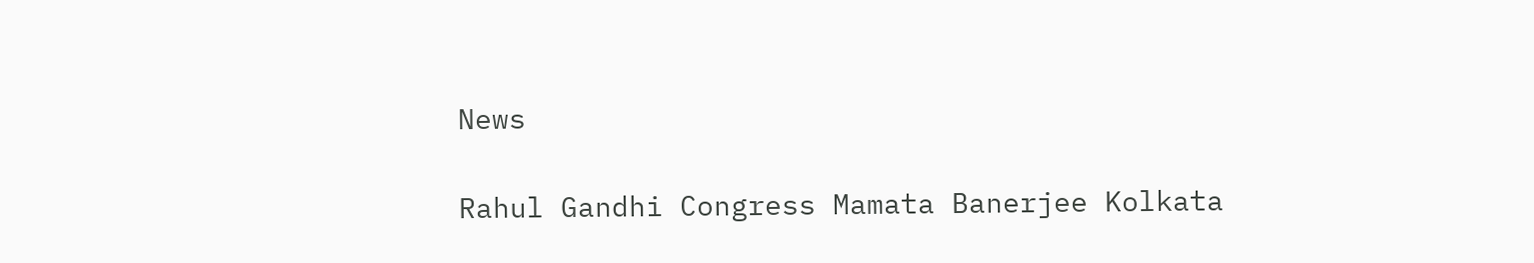News

Rahul Gandhi Congress Mamata Banerjee Kolkata